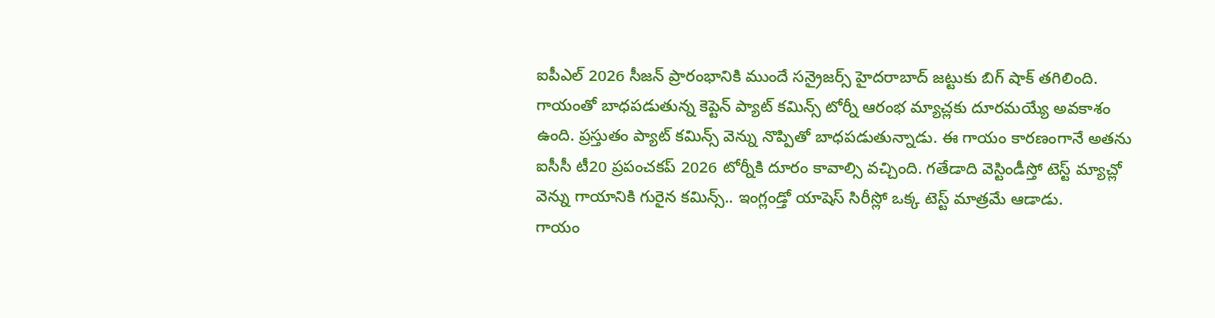ఐపీఎల్ 2026 సీజన్ ప్రారంభానికి ముందే సన్రైజర్స్ హైదరాబాద్ జట్టుకు బిగ్ షాక్ తగిలింది. గాయంతో బాధపడుతున్న కెప్టెన్ ప్యాట్ కమిన్స్ టోర్నీ ఆరంభ మ్యాచ్లకు దూరమయ్యే అవకాశం ఉంది. ప్రస్తుతం ప్యాట్ కమిన్స్ వెన్ను నొప్పితో బాధపడుతున్నాడు. ఈ గాయం కారణంగానే అతను ఐసీసీ టీ20 ప్రపంచకప్ 2026 టోర్నీకి దూరం కావాల్సి వచ్చింది. గతేడాది వెస్టిండీస్తో టెస్ట్ మ్యాచ్లో వెన్ను గాయానికి గురైన కమిన్స్.. ఇంగ్లండ్తో యాషెస్ సిరీస్లో ఒక్క టెస్ట్ మాత్రమే ఆడాడు.
గాయం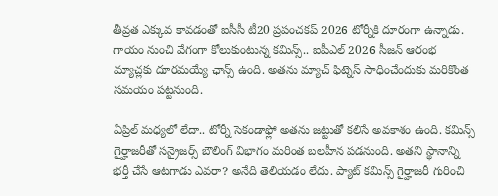తీవ్రత ఎక్కువ కావడంతో ఐసీసీ టీ20 ప్రపంచకప్ 2026 టోర్నీకి దూరంగా ఉన్నాడు. గాయం నుంచి వేగంగా కోలుకుంటున్న కమిన్స్.. ఐపీఎల్ 2026 సీజన్ ఆరంభ మ్యాచ్లకు దూరమయ్యే ఛాన్స్ ఉంది. అతను మ్యాచ్ ఫిట్నెస్ సాధించేందుకు మరికొంత సమయం పట్టనుంది.

ఏప్రిల్ మధ్యలో లేదా.. టోర్నీ సెకండాఫ్లో అతను జట్టుతో కలిసే అవకాశం ఉంది. కమిన్స్ గైర్హాజరీతో సన్రైజర్స్ బౌలింగ్ విభాగం మరింత బలహీన పడనుంది. అతని స్థానాన్ని భర్తీ చేసే ఆటగాడు ఎవరా? అనేది తెలియడం లేదు. ప్యాట్ కమిన్స్ గైర్హాజరీ గురించి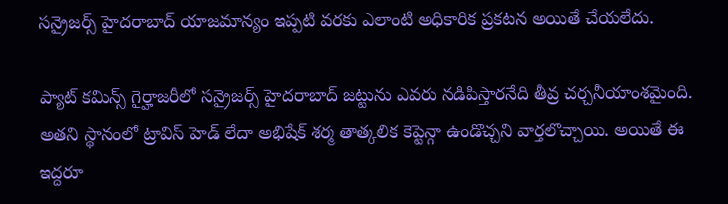సన్రైజర్స్ హైదరాబాద్ యాజమాన్యం ఇప్పటి వరకు ఎలాంటి అధికారిక ప్రకటన అయితే చేయలేదు.

ప్యాట్ కమిన్స్ గైర్హాజరీలో సన్రైజర్స్ హైదరాబాద్ జట్టును ఎవరు నడిపిస్తారనేది తీవ్ర చర్చనీయాంశమైంది. అతని స్థానంలో ట్రావిస్ హెడ్ లేదా అభిషేక్ శర్మ తాత్కలిక కెప్టెన్గా ఉండొచ్చని వార్తలొచ్చాయి. అయితే ఈ ఇద్దరూ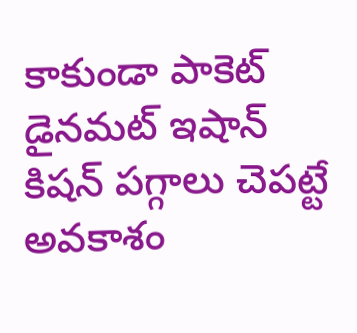కాకుండా పాకెట్ డైనమట్ ఇషాన్ కిషన్ పగ్గాలు చెపట్టే అవకాశం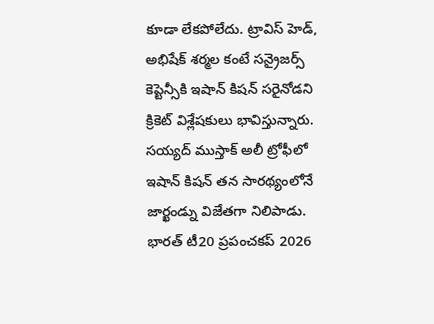కూడా లేకపోలేదు. ట్రావిస్ హెడ్, అభిషేక్ శర్మల కంటే సన్రైజర్స్ కెప్టెన్సీకి ఇషాన్ కిషన్ సరైనోడని క్రికెట్ విశ్లేషకులు భావిస్తున్నారు.
సయ్యద్ ముస్తాక్ అలీ ట్రోఫీలో ఇషాన్ కిషన్ తన సారథ్యంలోనే జార్ఖండ్ను విజేతగా నిలిపాడు. భారత్ టీ20 ప్రపంచకప్ 2026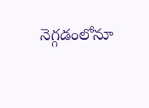నెగ్గడంలోనూ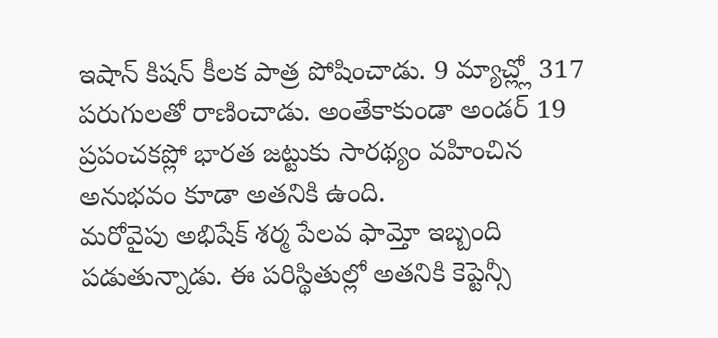ఇషాన్ కిషన్ కీలక పాత్ర పోషించాడు. 9 మ్యాచ్ల్లో 317 పరుగులతో రాణించాడు. అంతేకాకుండా అండర్ 19 ప్రపంచకప్లో భారత జట్టుకు సారథ్యం వహించిన అనుభవం కూడా అతనికి ఉంది.
మరోవైపు అభిషేక్ శర్మ పేలవ ఫామ్తో ఇబ్బంది పడుతున్నాడు. ఈ పరిస్థితుల్లో అతనికి కెప్టెన్సీ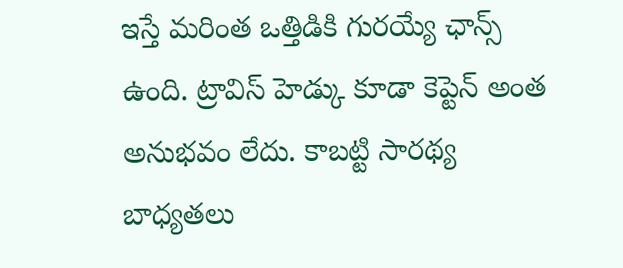ఇస్తే మరింత ఒత్తిడికి గురయ్యే ఛాన్స్ ఉంది. ట్రావిస్ హెడ్కు కూడా కెప్టెన్ అంత అనుభవం లేదు. కాబట్టి సారథ్య బాధ్యతలు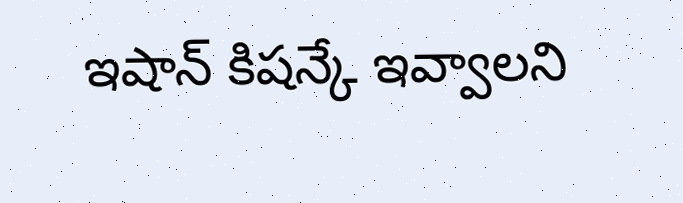ఇషాన్ కిషన్కే ఇవ్వాలని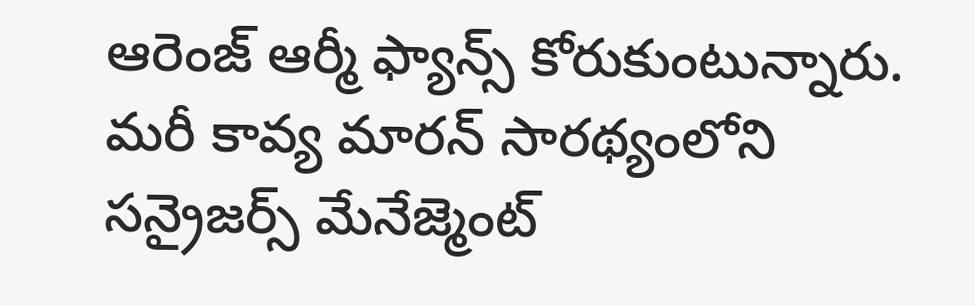ఆరెంజ్ ఆర్మీ ఫ్యాన్స్ కోరుకుంటున్నారు. మరీ కావ్య మారన్ సారథ్యంలోని సన్రైజర్స్ మేనేజ్మెంట్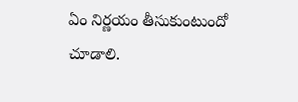ఏం నిర్ణయం తీసుకుంటుందో చూడాలి.